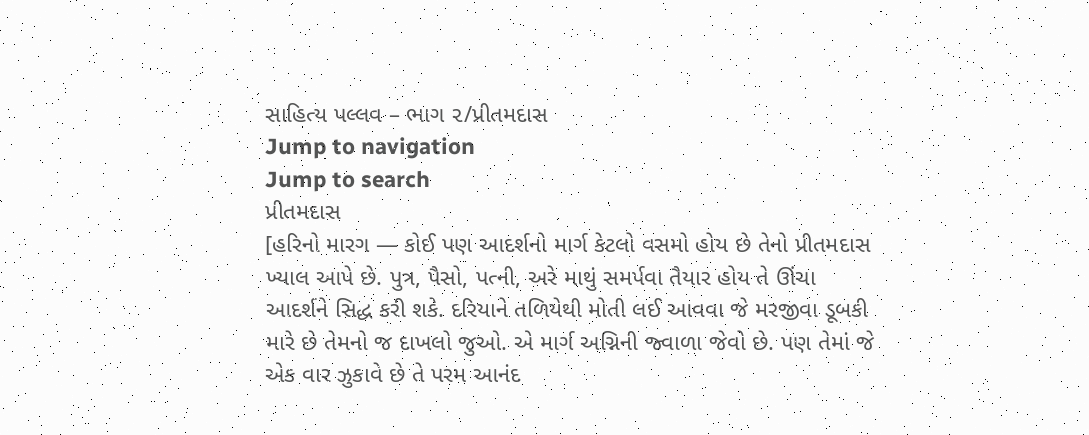સાહિત્ય પલ્લવ – ભાગ ૨/પ્રીતમદાસ
Jump to navigation
Jump to search
પ્રીતમદાસ
[હરિનો મારગ — કોઈ પણ આદર્શનો માર્ગ કેટલો વસમો હોય છે તેનો પ્રીતમદાસ ખ્યાલ આપે છે. પુત્ર, પૈસો, પત્ની, અરે માથું સમર્પવા તૈયાર હોય તે ઊંચા આદર્શને સિદ્ધ કરી શકે. દરિયાને તળિયેથી મોતી લઈ આવવા જે મરજીવા ડૂબકી મારે છે તેમનો જ દાખલો જુઓ. એ માર્ગ અગ્નિની જ્વાળા જેવો છે. પણ તેમાં જે એક વાર ઝુકાવે છે તે પરમ આનંદ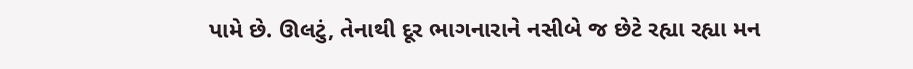પામે છે. ઊલટું, તેનાથી દૂર ભાગનારાને નસીબે જ છેટે રહ્યા રહ્યા મન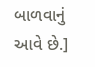બાળવાનું આવે છે.]